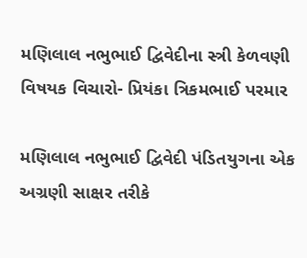મણિલાલ નભુભાઈ દ્વિવેદીના સ્ત્રી કેળવણી વિષયક વિચારો- પ્રિયંકા ત્રિકમભાઈ પરમાર

મણિલાલ નભુભાઈ દ્વિવેદી પંડિતયુગના એક અગ્રણી સાક્ષર તરીકે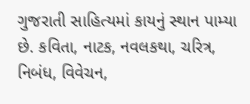ગુજરાતી સાહિત્યમાં કાયનું સ્થાન પામ્યા છે. કવિતા, નાટક, નવલકથા, ચરિત્ર, નિબંધ, વિવેચન,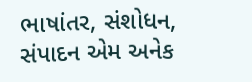ભાષાંતર, સંશોધન, સંપાદન એમ અનેક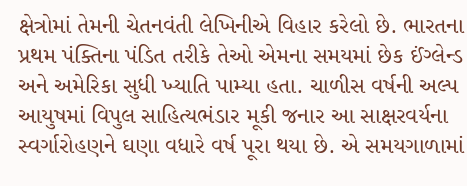ક્ષેત્રોમાં તેમની ચેતનવંતી લેખિનીએ વિહાર કરેલો છે. ભારતના પ્રથમ પંક્તિના પંડિત તરીકે તેઓ એમના સમયમાં છેક ઈંગ્લેન્ડ અને અમેરિકા સુધી ખ્યાતિ પામ્યા હતા. ચાળીસ વર્ષની અલ્પ આયુષમાં વિપુલ સાહિત્યભંડાર મૂકી જનાર આ સાક્ષરવર્યના સ્વર્ગારોહણને ઘણા વધારે વર્ષ પૂરા થયા છે. એ સમયગાળામાં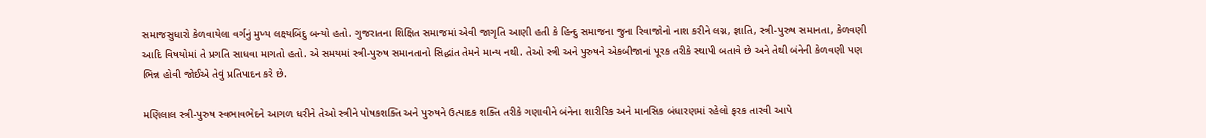સમાજસુધારો કેળવાયેલા વર્ગનું મુખ્ય લક્ષ્યબિંદુ બન્યો હતો. ગુજરાતના શિક્ષિત સમાજમાં એવી જાગૃતિ આણી હતી કે હિન્દુ સમાજના જુના રિવાજોનો નાશ કરીને લગ્ન, જ્ઞાતિ, સ્ત્રી-પુરુષ સમાનતા, કેળવણી આદિ વિષયોમાં તે પ્રગતિ સાધવા માગતો હતો. એ સમયમાં સ્ત્રી-પુરુષ સમાનતાનો સિદ્ધાંત તેમને માન્ય નથી. તેઓ સ્ત્રી અને પુરુષને એકબીજાનાં પૂરક તરીકે સ્થાપી બતાવે છે અને તેથી બંનેની કેળવણી પણ ભિન્ન હોવી જોઈએ તેવું પ્રતિપાદન કરે છે.

મણિલાલ સ્ત્રી-પુરુષ સ્વભાવભેદને આગળ ધરીને તેઓ સ્ત્રીને પોષકશક્તિ અને પુરુષને ઉત્પાદક શક્તિ તરીકે ગણાવીને બંનેના શારીરિક અને માનસિક બંધારણમાં રહેલો ફરક તારવી આપે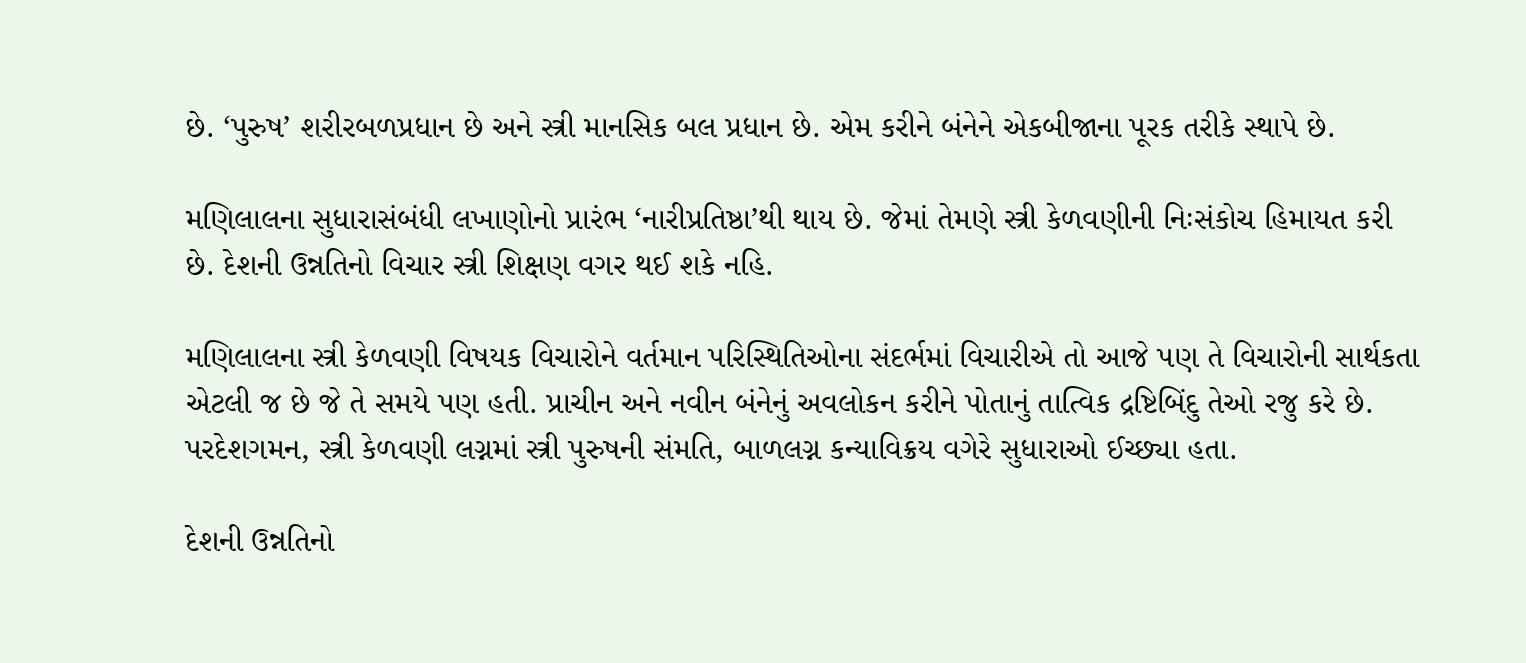છે. ‘પુરુષ’ શરીરબળપ્રધાન છે અને સ્ત્રી માનસિક બલ પ્રધાન છે. એમ કરીને બંનેને એકબીજાના પૂરક તરીકે સ્થાપે છે.

મણિલાલના સુધારાસંબંધી લખાણોનો પ્રારંભ ‘નારીપ્રતિષ્ઠા’થી થાય છે. જેમાં તેમણે સ્ત્રી કેળવણીની નિઃસંકોચ હિમાયત કરી છે. દેશની ઉન્નતિનો વિચાર સ્ત્રી શિક્ષણ વગર થઈ શકે નહિ.

મણિલાલના સ્ત્રી કેળવણી વિષયક વિચારોને વર્તમાન પરિસ્થિતિઓના સંદર્ભમાં વિચારીએ તો આજે પણ તે વિચારોની સાર્થકતા એટલી જ છે જે તે સમયે પણ હતી. પ્રાચીન અને નવીન બંનેનું અવલોકન કરીને પોતાનું તાત્વિક દ્રષ્ટિબિંદુ તેઓ રજુ કરે છે. પરદેશગમન, સ્ત્રી કેળવણી લગ્નમાં સ્ત્રી પુરુષની સંમતિ, બાળલગ્ન કન્યાવિક્રય વગેરે સુધારાઓ ઈચ્છ્યા હતા.

દેશની ઉન્નતિનો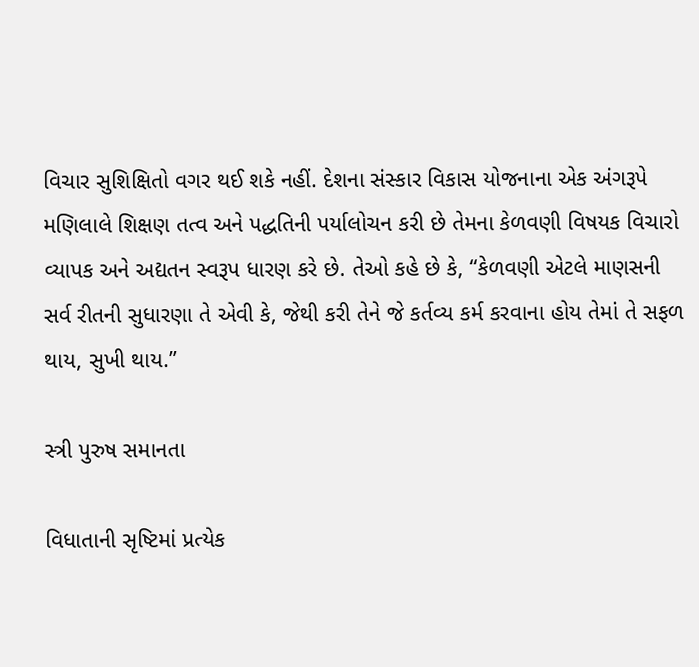વિચાર સુશિક્ષિતો વગર થઈ શકે નહીં. દેશના સંસ્કાર વિકાસ યોજનાના એક અંગરૂપે મણિલાલે શિક્ષણ તત્વ અને પદ્ધતિની પર્યાલોચન કરી છે તેમના કેળવણી વિષયક વિચારો વ્યાપક અને અદ્યતન સ્વરૂપ ધારણ કરે છે. તેઓ કહે છે કે, “કેળવણી એટલે માણસની સર્વ રીતની સુધારણા તે એવી કે, જેથી કરી તેને જે કર્તવ્ય કર્મ કરવાના હોય તેમાં તે સફળ થાય, સુખી થાય.”

સ્ત્રી પુરુષ સમાનતા

વિધાતાની સૃષ્ટિમાં પ્રત્યેક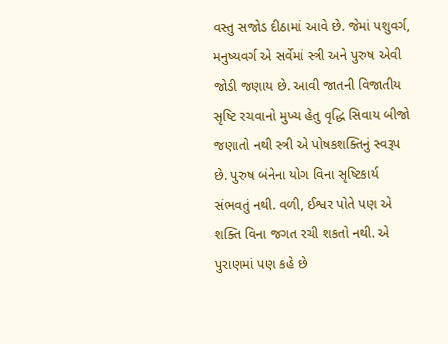વસ્તુ સજોડ દીઠામાં આવે છે. જેમાં પશુવર્ગ, મનુષ્યવર્ગ એ સર્વેમાં સ્ત્રી અને પુરુષ એવી જોડી જણાય છે. આવી જાતની વિજાતીય સૃષ્ટિ રચવાનો મુખ્ય હેતુ વૃદ્ધિ સિવાય બીજો જણાતો નથી સ્ત્રી એ પોષકશક્તિનું સ્વરૂપ છે. પુરુષ બંનેના યોગ વિના સૃષ્ટિકાર્ય સંભવતું નથી. વળી, ઈશ્વર પોતે પણ એ શક્તિ વિના જગત રચી શકતો નથી. એ પુરાણમાં પણ કહે છે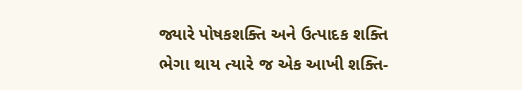જ્યારે પોષકશક્તિ અને ઉત્પાદક શક્તિ ભેગા થાય ત્યારે જ એક આખી શક્તિ-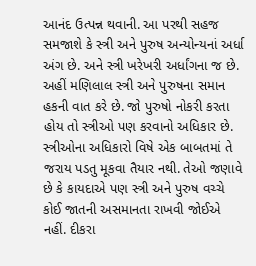આનંદ ઉત્પન્ન થવાની. આ પરથી સહજ સમજાશે કે સ્ત્રી અને પુરુષ અન્યોન્યનાં અર્ધા અંગ છે. અને સ્ત્રી ખરેખરી અર્ધાંગના જ છે. અહીં મણિલાલ સ્ત્રી અને પુરુષના સમાન હકની વાત કરે છે. જો પુરુષો નોકરી કરતા હોય તો સ્ત્રીઓ પણ કરવાનો અધિકાર છે. સ્ત્રીઓના અધિકારો વિષે એક બાબતમાં તે જરાય પડતુ મૂકવા તૈયાર નથી. તેઓ જણાવે છે કે કાયદાએ પણ સ્ત્રી અને પુરુષ વચ્ચે કોઈ જાતની અસમાનતા રાખવી જોઈએ નહીં. દીકરા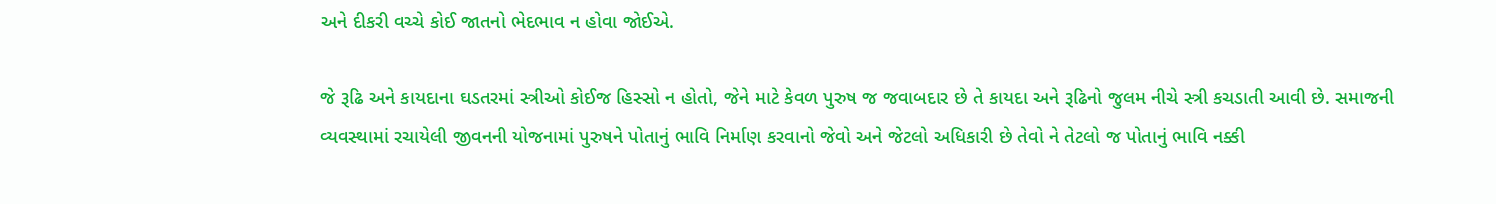અને દીકરી વચ્ચે કોઈ જાતનો ભેદભાવ ન હોવા જોઈએ.

જે રૂઢિ અને કાયદાના ઘડતરમાં સ્ત્રીઓ કોઈજ હિસ્સો ન હોતો, જેને માટે કેવળ પુરુષ જ જવાબદાર છે તે કાયદા અને રૂઢિનો જુલમ નીચે સ્ત્રી કચડાતી આવી છે. સમાજની વ્યવસ્થામાં રચાયેલી જીવનની યોજનામાં પુરુષને પોતાનું ભાવિ નિર્માણ કરવાનો જેવો અને જેટલો અધિકારી છે તેવો ને તેટલો જ પોતાનું ભાવિ નક્કી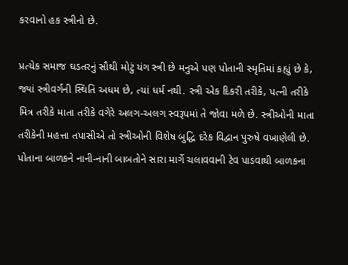કરવાનો હક સ્ત્રીનો છે.

પ્રત્યેક સમાજ ઘડતરનું સૌથી મોટું યંગ સ્ત્રી છે મનુએ પણ પોતાની સ્મૃતિમાં કહ્યું છે કે, જ્યાં સ્ત્રીવર્ગની સ્થિતિ અધમ છે, ત્યાં ધર્મ નથી. સ્ત્રી એક દિકરી તરીકે, પત્ની તરીકે મિત્ર તરીકે માતા તરીકે વગેરે અલગ-અલગ સ્વરૂપમાં તે જોવા મળે છે. સ્ત્રીઓની માતા તરીકેની મહત્તા તપાસીએ તો સ્ત્રીઓની વિશેષ બુદ્ધિ દરેક વિદ્વાન પુરુષે વખાણેલી છે. પોતાના બાળકને નાની-નાની બાબતોને સારા માર્ગે ચલાવવાની ટેવ પાડવાથી બાળકના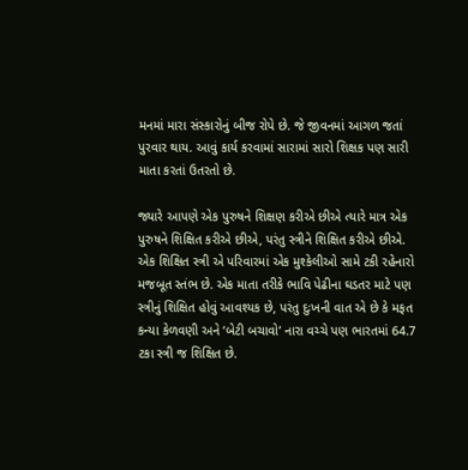મનમાં મારા સંસ્કારોનું બીજ રોપે છે. જે જીવનમાં આગળ જતાં પુરવાર થાય. આવું કાર્ય કરવામાં સારામાં સારો શિક્ષક પણ સારી માતા કરતાં ઉતરતો છે.

જ્યારે આપણે એક પુરુષને શિક્ષણ કરીએ છીએ ત્યારે માત્ર એક પુરુષને શિક્ષિત કરીએ છીએ, પરંતુ સ્ત્રીને શિક્ષિત કરીએ છીએ. એક શિક્ષિત સ્ત્રી એ પરિવારમાં એક મુશ્કેલીઓ સામે ટકી રહેનારો મજબૂત સ્તંભ છે. એક માતા તરીકે ભાવિ પેઢીના ઘડતર માટે પણ સ્ત્રીનું શિક્ષિત હોવું આવશ્યક છે, પરંતુ દુઃખની વાત એ છે કે મફત કન્યા કેળવણી અને ‘બેટી બચાવો’ નારા વચ્ચે પણ ભારતમાં 64.7 ટકા સ્ત્રી જ શિક્ષિત છે.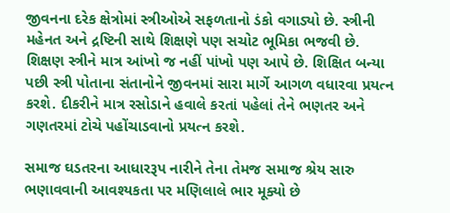જીવનના દરેક ક્ષેત્રોમાં સ્ત્રીઓએ સફળતાનો ડંકો વગાડ્યો છે. સ્ત્રીની મહેનત અને દ્રષ્ટિની સાથે શિક્ષણે પણ સચોટ ભૂમિકા ભજવી છે. શિક્ષણ સ્ત્રીને માત્ર આંખો જ નહીં પાંખો પણ આપે છે. શિક્ષિત બન્યા પછી સ્ત્રી પોતાના સંતાનોને જીવનમાં સારા માર્ગે આગળ વધારવા પ્રયત્ન કરશે. દીકરીને માત્ર રસોડાને હવાલે કરતાં પહેલાં તેને ભણતર અને ગણતરમાં ટોચે પહોંચાડવાનો પ્રયત્ન કરશે.

સમાજ ઘડતરના આધારરૂપ નારીને તેના તેમજ સમાજ શ્રેય સારુ ભણાવવાની આવશ્યકતા પર મણિલાલે ભાર મૂક્યો છે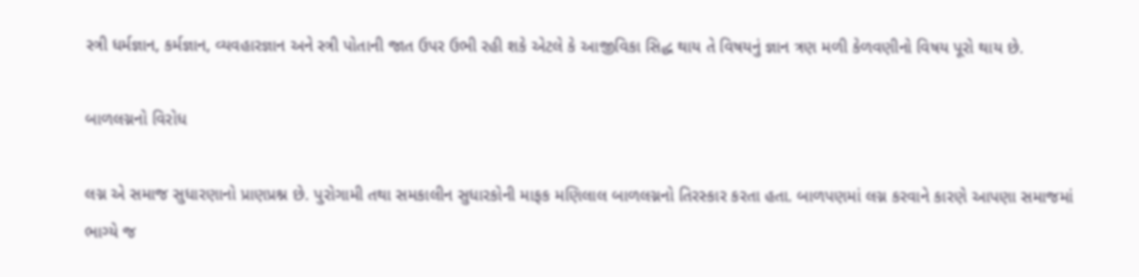સ્ત્રી ધર્મજ્ઞાન, કર્મજ્ઞાન, વ્યવહારજ્ઞાન અને સ્ત્રી પોતાની જાત ઉપર ઉભી રહી શકે એટલે કે આજીવિકા સિદ્ધ થાય તે વિષયનું જ્ઞાન ત્રણ મળી કેળવણીનો વિષય પૂરો થાય છે.

બાળલગ્નનો વિરોધ

લગ્ન એ સમાજ સુધારણાનો પ્રાણપ્રશ્ન છે. પુરોગામી તથા સમકાલીન સુધારકોની માફક મણિલાલ બાળલગ્નનો તિરસ્કાર કરતા હતા. બાળપણમાં લગ્ન કરવાને કારણે આપણા સમાજમાં ભાગ્યે જ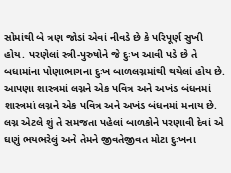સોમાંથી બે ત્રણ જોડાં એવાં નીવડે છે કે પરિપૂર્ણ સુખી હોય. પરણેલાં સ્ત્રી-પુરુષોને જે દુઃખ આવી પડે છે તે બધામાંના પોણાભાગના દુઃખ બાળલગ્નમાંથી થયેલાં હોય છે. આપણા શાસ્ત્રમાં લગ્નને એક પવિત્ર અને અખંડ બંધનમાં શાસ્ત્રમાં લગ્નને એક પવિત્ર અને અખંડ બંધનમાં મનાય છે. લગ્ન એટલે શું તે સમજતા પહેલાં બાળકોને પરણાવી દેવાં એ ઘણું ભયભરેલું અને તેમને જીવતેજીવત મોટા દુઃખના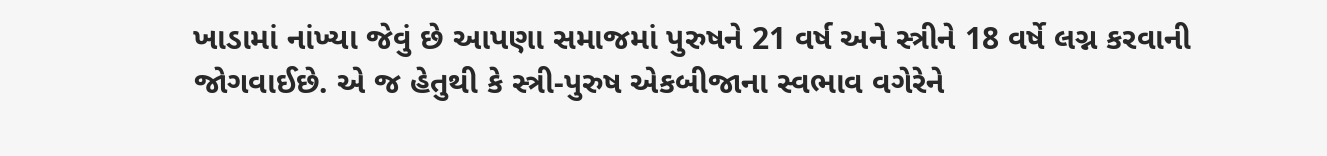ખાડામાં નાંખ્યા જેવું છે આપણા સમાજમાં પુરુષને 21 વર્ષ અને સ્ત્રીને 18 વર્ષે લગ્ન કરવાની જોગવાઈછે. એ જ હેતુથી કે સ્ત્રી-પુરુષ એકબીજાના સ્વભાવ વગેરેને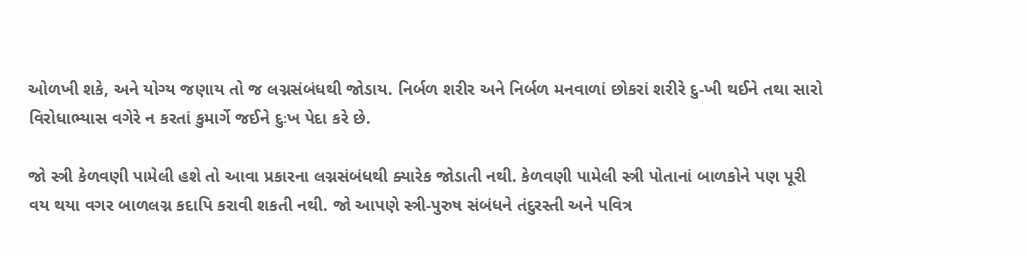ઓળખી શકે, અને યોગ્ય જણાય તો જ લગ્નસંબંધથી જોડાય. નિર્બળ શરીર અને નિર્બળ મનવાળાં છોકરાં શરીરે દુ-ખી થઈને તથા સારો વિરોધાભ્યાસ વગેરે ન કરતાં કુમાર્ગે જઈને દુઃખ પેદા કરે છે.

જો સ્ત્રી કેળવણી પામેલી હશે તો આવા પ્રકારના લગ્નસંબંધથી ક્યારેક જોડાતી નથી. કેળવણી પામેલી સ્ત્રી પોતાનાં બાળકોને પણ પૂરી વય થયા વગર બાળલગ્ન કદાપિ કરાવી શકતી નથી. જો આપણે સ્ત્રી-પુરુષ સંબંધને તંદુરસ્તી અને પવિત્ર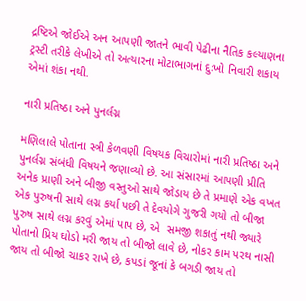દ્રષ્ટિએ જોઈએ અન આપણી જાતને ભાવી પેઢીના નૈતિક કલ્યાણના ટ્રસ્ટી તરીકે લેખીએ તો અત્યારના મોટાભાગનાં દુઃખો નિવારી શકાય એમાં શંકા નથી.

નારી પ્રતિષ્ઠા અને પુનર્લગ્ન

મણિલાલે પોતાના સ્ત્રી કેળવણી વિષયક વિચારોમાં નારી પ્રતિષ્ઠા અને પુનર્લગ્ન સંબંધી વિષયને જણાવ્યો છે. આ સંસારમાં આપણી પ્રીતિ અનેક પ્રાણી અને બીજી વસ્તુઓ સાથે જોડાય છે તે પ્રમાણે એક વખત એક પુરુષની સાથે લગ્ન કર્યા પછી તે દેવયોગે ગુજરી ગયો તો બીજા પુરુષ સાથે લગ્ન કરવું એમાં પાપ છે, એ  સમજી શકાતું નથી જ્યારે પોતાનો પ્રિય ઘોડો મરી જાય તો બીજો લાવે છે, નોકર કામ પરથ નાસી જાય તો બીજો ચાકર રાખે છે, કપડાં જૂનાં કે બગડી જાય તો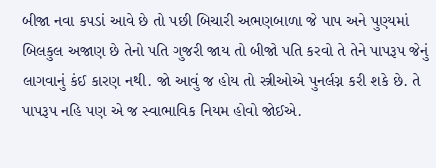બીજા નવા કપડાં આવે છે તો પછી બિચારી અભણબાળા જે પાપ અને પુણ્યમાં બિલકુલ અજાણ છે તેનો પતિ ગુજરી જાય તો બીજો પતિ કરવો તે તેને પાપરૂપ જેનું લાગવાનું કંઈ કારણ નથી. જો આવું જ હોય તો સ્ત્રીઓએ પુનર્લગ્ન કરી શકે છે. તે પાપરૂપ નહિ પણ એ જ સ્વાભાવિક નિયમ હોવો જોઈએ.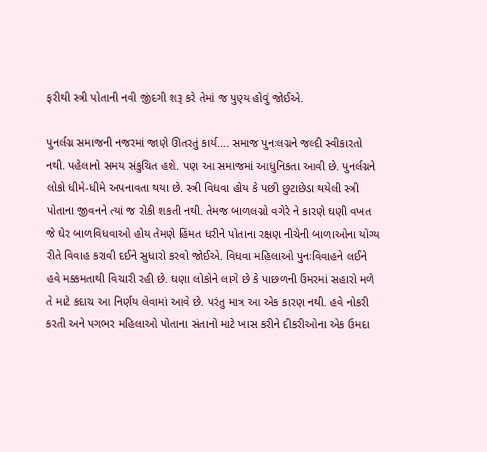ફરીથી સ્ત્રી પોતાની નવી જીંદગી શરૂ કરે તેમાં જ પુણ્ય હોવું જોઈએ.

પુનર્લગ્ન સમાજની નજરમાં જાણે ઊતરતું કાર્ય…. સમાજ પુનઃલગ્નને જલ્દી સ્વીકારતો નથી. પહેલાનો સમય સંકુચિત હશે. પણ આ સમાજમાં આધુનિકતા આવી છે. પુનર્લગ્નને લોકો ધીમે-ધીમે અપનાવતા થયા છે. સ્ત્રી વિધવા હોય કે પછી છુટાછેડા થયેલી સ્ત્રી પોતાના જીવનને ત્યાં જ રોકી શકતી નથી. તેમજ બાળલગ્નો વગેરે ને કારણે ઘણી વખત જે ઘેર બાળવિધવાઓ હોય તેમણે હિંમત ધરીને પોતાના રક્ષણ નીચેની બાળાઓના યોગ્ય રીતે વિવાહ કરાવી દઈને સુધારો કરવો જોઈએ. વિધવા મહિલાઓ પુનઃવિવાહને લઈને હવે મક્કમતાથી વિચારી રહી છે. ઘણા લોકોને લાગે છે કે પાછળની ઉંમરમાં સહારો મળે તે માટે કદાચ આ નિર્ણય લેવામાં આવે છે. પરંતુ માત્ર આ એક કારણ નથી. હવે નોકરી કરતી અને પગભર મહિલાઓ પોતાના સંતાનો માટે ખાસ કરીને દીકરીઓના એક ઉમદા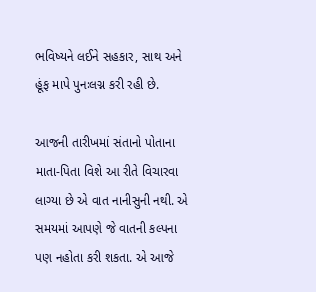ભવિષ્યને લઈને સહકાર, સાથ અને હૂંફ માપે પુનઃલગ્ન કરી રહી છે.

આજની તારીખમાં સંતાનો પોતાના માતા-પિતા વિશે આ રીતે વિચારવા લાગ્યા છે એ વાત નાનીસુની નથી. એ સમયમાં આપણે જે વાતની કલ્પના પણ નહોતા કરી શકતા. એ આજે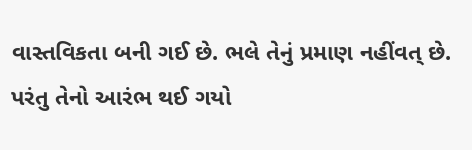વાસ્તવિકતા બની ગઈ છે. ભલે તેનું પ્રમાણ નહીંવત્ છે. પરંતુ તેનો આરંભ થઈ ગયો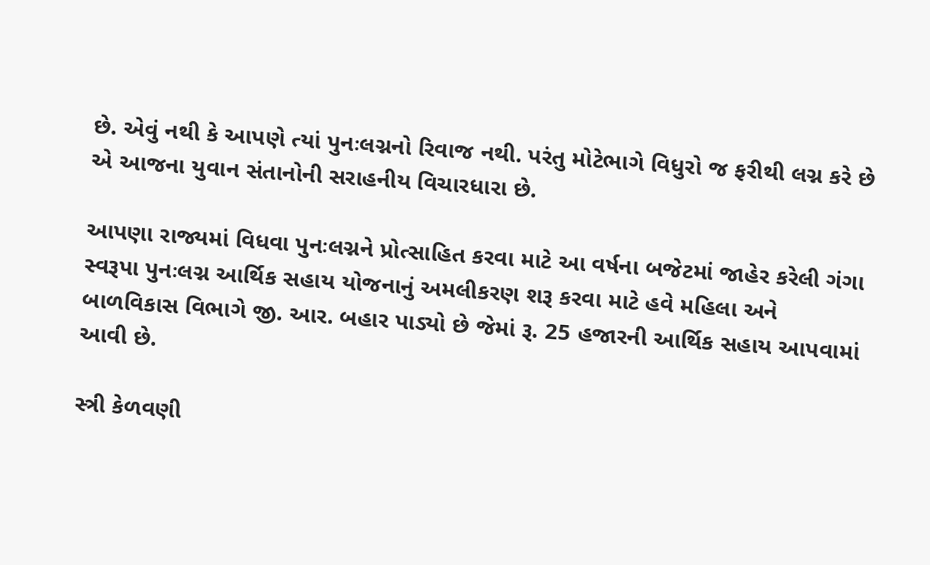છે. એવું નથી કે આપણે ત્યાં પુનઃલગ્નનો રિવાજ નથી. પરંતુ મોટેભાગે વિધુરો જ ફરીથી લગ્ન કરે છે એ આજના યુવાન સંતાનોની સરાહનીય વિચારધારા છે.

આપણા રાજ્યમાં વિધવા પુનઃલગ્નને પ્રોત્સાહિત કરવા માટે આ વર્ષના બજેટમાં જાહેર કરેલી ગંગા સ્વરૂપા પુનઃલગ્ન આર્થિક સહાય યોજનાનું અમલીકરણ શરૂ કરવા માટે હવે મહિલા અને બાળવિકાસ વિભાગે જી. આર. બહાર પાડ્યો છે જેમાં રૂ. 25 હજારની આર્થિક સહાય આપવામાં આવી છે.

સ્ત્રી કેળવણી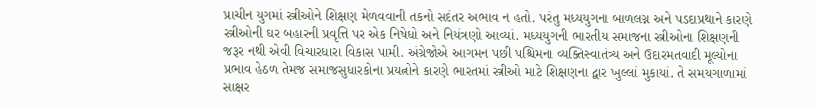પ્રાચીન યુગમાં સ્ત્રીઓને શિક્ષણ મેળવવાની તકનો સદંતર અભાવ ન હતો. પરંતુ મધ્યયુગના બાળલગ્ન અને પડદાપ્રથાને કારણે સ્ત્રીઓની ઘર બહારની પ્રવૃત્તિ પર એક નિષેધો અને નિયંત્રણો આવ્યાં. મધ્યયુગની ભારતીય સમાજના સ્ત્રીઓના શિક્ષણની જરૂર નથી એવી વિચારધારા વિકાસ પામી. અંગ્રેજોએ આગમન પછી પશ્ચિમના વ્યક્તિસ્વાતંત્ર્ય અને ઉદારમતવાદી મૂલ્યોના પ્રભાવ હેઠળ તેમજ સમાજસુધારકોના પ્રયત્નોને કારણે ભારતમાં સ્ત્રીઓ માટે શિક્ષણના દ્વાર ખુલ્લાં મુકાયાં. તે સમયગાળામાં સાક્ષર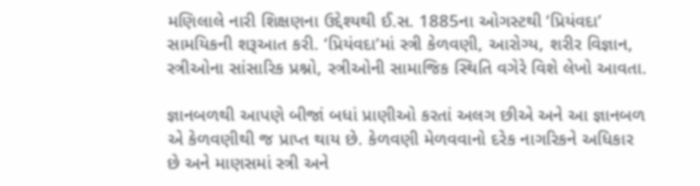મણિલાલે નારી શિક્ષણના ઉદ્દેશ્યથી ઈ.સ. 1885ના ઓગસ્ટથી ‘પ્રિયંવદા’ સામયિકની શરૂઆત કરી. ‘પ્રિયંવદા’માં સ્ત્રી કેળવણી, આરોગ્ય, શરીર વિજ્ઞાન, સ્ત્રીઓના સાંસારિક પ્રશ્નો, સ્ત્રીઓની સામાજિક સ્થિતિ વગેરે વિશે લેખો આવતા.

જ્ઞાનબળથી આપણે બીજાં બધાં પ્રાણીઓ કરતાં અલગ છીએ અને આ જ્ઞાનબળ એ કેળવણીથી જ પ્રાપ્ત થાય છે. કેળવણી મેળવવાનો દરેક નાગરિકને અધિકાર છે અને માણસમાં સ્ત્રી અને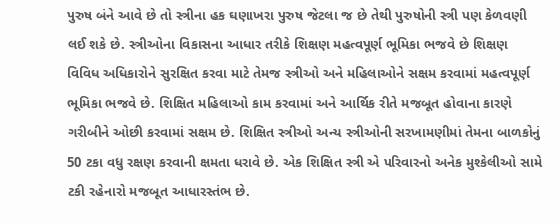પુરુષ બંને આવે છે તો સ્ત્રીના હક ઘણાખરા પુરુષ જેટલા જ છે તેથી પુરુષોની સ્ત્રી પણ કેળવણી લઈ શકે છે. સ્ત્રીઓના વિકાસના આધાર તરીકે શિક્ષણ મહત્વપૂર્ણ ભૂમિકા ભજવે છે શિક્ષણ વિવિધ અધિકારોને સુરક્ષિત કરવા માટે તેમજ સ્ત્રીઓ અને મહિલાઓને સક્ષમ કરવામાં મહત્વપૂર્ણ ભૂમિકા ભજવે છે. શિક્ષિત મહિલાઓ કામ કરવામાં અને આર્થિક રીતે મજબૂત હોવાના કારણે ગરીબીને ઓછી કરવામાં સક્ષમ છે. શિક્ષિત સ્ત્રીઓ અન્ય સ્ત્રીઓની સરખામણીમાં તેમના બાળકોનું 50 ટકા વધુ રક્ષણ કરવાની ક્ષમતા ધરાવે છે. એક શિક્ષિત સ્ત્રી એ પરિવારનો અનેક મુશ્કેલીઓ સામે ટકી રહેનારો મજબૂત આધારસ્તંભ છે.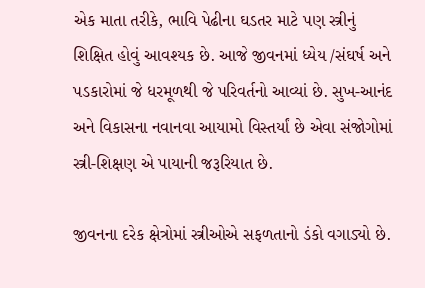એક માતા તરીકે, ભાવિ પેઢીના ઘડતર માટે પણ સ્ત્રીનું શિક્ષિત હોવું આવશ્યક છે. આજે જીવનમાં ધ્યેય /સંઘર્ષ અને પડકારોમાં જે ધરમૂળથી જે પરિવર્તનો આવ્યાં છે. સુખ-આનંદ અને વિકાસના નવાનવા આયામો વિસ્તર્યાં છે એવા સંજોગોમાં સ્ત્રી-શિક્ષણ એ પાયાની જરૂરિયાત છે.

જીવનના દરેક ક્ષેત્રોમાં સ્ત્રીઓએ સફળતાનો ડંકો વગાડ્યો છે.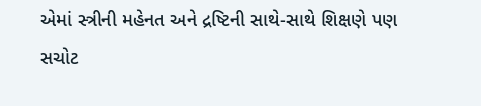એમાં સ્ત્રીની મહેનત અને દ્રષ્ટિની સાથે-સાથે શિક્ષણે પણ સચોટ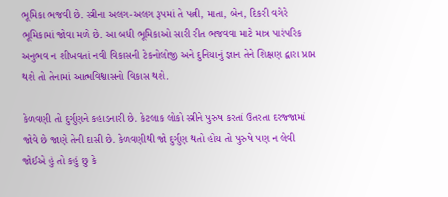ભૂમિકા ભજવી છે. સ્ત્રીના અલગ-અલગ રૂપમાં તે પત્ની, માતા, બેન, દિકરી વગેરે ભૂમિકામાં જોવા મળે છે. આ બધી ભૂમિકાઓ સારી રીત ભજવવા માટે માત્ર પારંપરિક અનુભવ ન શીખવતાં નવી વિકાસની ટેકનોલોજી અને દુનિયાનું જ્ઞાન તેને શિક્ષણ દ્વારા પ્રાપ્ત થશે તો તેનામાં આત્મવિશ્વાસનો વિકાસ થશે.

કેળવણી તો દુર્ગુણને કહાડનારી છે. કેટલાક લોકો સ્ત્રીને પુરુષ કરતાં ઉતરતા દરજ્જામાં જોવે છે જાણે તેની દાસી છે. કેળવણીથી જો દુર્ગુણ થતો હોય તો પુરુષે પણ ન લેવી જોઈએ હું તો કહું છુ કે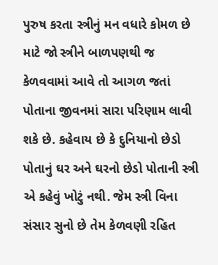પુરુષ કરતા સ્ત્રીનું મન વધારે કોમળ છે માટે જો સ્ત્રીને બાળપણથી જ કેળવવામાં આવે તો આગળ જતાં પોતાના જીવનમાં સારા પરિણામ લાવી શકે છે. કહેવાય છે કે દુનિયાનો છેડો પોતાનું ઘર અને ઘરનો છેડો પોતાની સ્ત્રી એ કહેવું ખોટું નથી. જેમ સ્ત્રી વિના સંસાર સુનો છે તેમ કેળવણી રહિત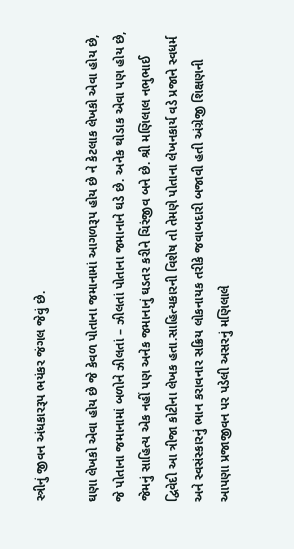સ્ત્રીનું જીવન અંધકારરૂપ ભયંકર જંગલ જેવું છે.

ઘણા લેખકો એવા હોય છે જે કેવળ પોતાના જમાનામાં આગળરૂપ હોય છે ને કેટલાક લેખકો એવા હોય છે, જે પોતાના જમાનામાં બળોને ઝીલતાં – ઝીલતાં પોતાના જમાનાને ઘડે છે. અનેક થોડાક એવા પણ હોય છે, જેમનું સાહિત્ય એક નહીં પણ અનેક જમાનાનું ઘડતર કરીને ચિરંજીવ બને છે. શ્રી મણિલાલ નભુભાઈ દ્વિવેદી આ ત્રીજા કોટીના લેખક હતા.સાહિત્યકારની વિશેષ તો તેમણે પોતાના લેખનકાર્ય વડે પ્રજાને સ્વધર્મ અને સ્વસંસ્કારનું ભાન કરાવનાર સક્રિય લોકનાયક તરીકે જવાબદારી બજાવી હતી અંગ્રેજી શિક્ષણની આપણા પ્રજાજીવન પર પડેલી અસરનું મણિલાલે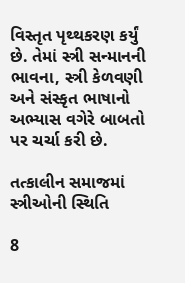વિસ્તૃત પૃથ્થકરણ કર્યું છે. તેમાં સ્ત્રી સન્માનની ભાવના, સ્ત્રી કેળવણી અને સંસ્કૃત ભાષાનો અભ્યાસ વગેરે બાબતો પર ચર્ચા કરી છે.

તત્કાલીન સમાજમાં સ્ત્રીઓની સ્થિતિ

8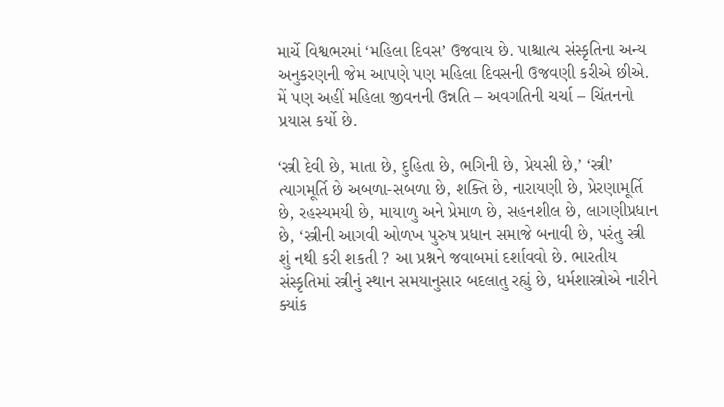માર્ચે વિશ્વભરમાં ‘મહિલા દિવસ’ ઉજવાય છે. પાશ્ચાત્ય સંસ્કૃતિના અન્ય અનુકરણની જેમ આપણે પણ મહિલા દિવસની ઉજવણી કરીએ છીએ. મેં પણ અહીં મહિલા જીવનની ઉન્નતિ – અવગતિની ચર્ચા – ચિંતનનો પ્રયાસ કર્યો છે.

‘સ્ત્રી દેવી છે, માતા છે, દુહિતા છે, ભગિની છે, પ્રેયસી છે,’ ‘સ્ત્રી’ ત્યાગમૂર્તિ છે અબળા-સબળા છે, શક્તિ છે, નારાયણી છે, પ્રેરણામૂર્તિ છે, રહસ્યમયી છે, માયાળુ અને પ્રેમાળ છે, સહનશીલ છે, લાગણીપ્રધાન છે, ‘સ્ત્રીની આગવી ઓળખ પુરુષ પ્રધાન સમાજે બનાવી છે, પરંતુ સ્ત્રી શું નથી કરી શકતી ? આ પ્રશ્નને જવાબમાં દર્શાવવો છે. ભારતીય સંસ્કૃતિમાં સ્ત્રીનું સ્થાન સમયાનુસાર બદલાતુ રહ્યું છે, ધર્મશાસ્ત્રોએ નારીને ક્યાંક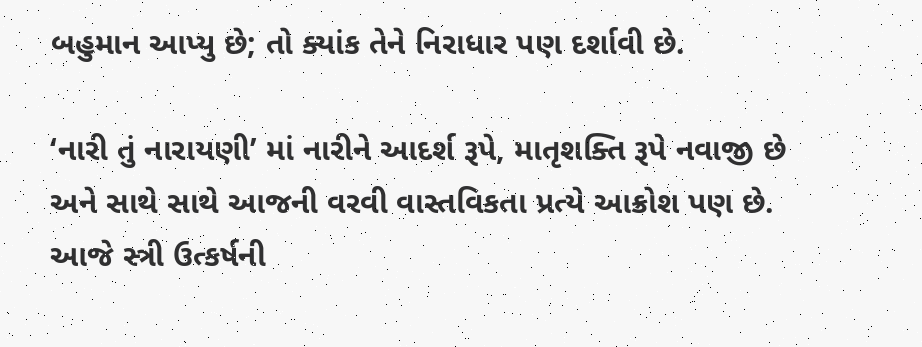બહુમાન આપ્યુ છે; તો ક્યાંક તેને નિરાધાર પણ દર્શાવી છે.

‘નારી તું નારાયણી’ માં નારીને આદર્શ રૂપે, માતૃશક્તિ રૂપે નવાજી છે અને સાથે સાથે આજની વરવી વાસ્તવિકતા પ્રત્યે આક્રોશ પણ છે. આજે સ્ત્રી ઉત્કર્ષની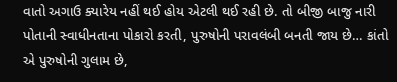વાતો અગાઉ ક્યારેય નહીં થઈ હોય એટલી થઈ રહી છે. તો બીજી બાજુ નારી પોતાની સ્વાધીનતાના પોકારો કરતી, પુરુષોની પરાવલંબી બનતી જાય છે… કાંતો એ પુરુષોની ગુલામ છે,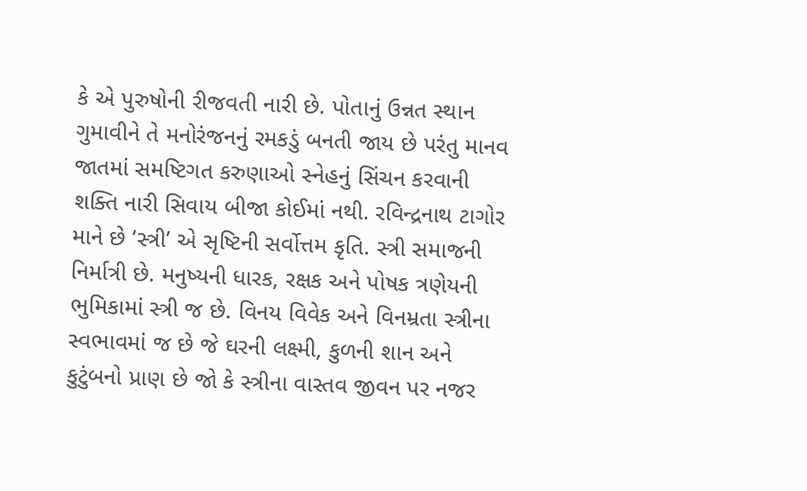કે એ પુરુષોની રીજવતી નારી છે. પોતાનું ઉન્નત સ્થાન ગુમાવીને તે મનોરંજનનું રમકડું બનતી જાય છે પરંતુ માનવ જાતમાં સમષ્ટિગત કરુણાઓ સ્નેહનું સિંચન કરવાની શક્તિ નારી સિવાય બીજા કોઈમાં નથી. રવિન્દ્રનાથ ટાગોર માને છે ‘સ્ત્રી’ એ સૃષ્ટિની સર્વોત્તમ કૃતિ. સ્ત્રી સમાજની નિર્માત્રી છે. મનુષ્યની ધારક, રક્ષક અને પોષક ત્રણેયની ભુમિકામાં સ્ત્રી જ છે. વિનય વિવેક અને વિનમ્રતા સ્ત્રીના સ્વભાવમાં જ છે જે ઘરની લક્ષ્મી, કુળની શાન અને કુટુંબનો પ્રાણ છે જો કે સ્ત્રીના વાસ્તવ જીવન પર નજર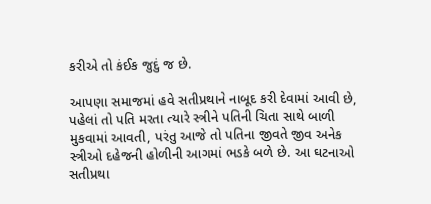કરીએ તો કંઈક જુદું જ છે.

આપણા સમાજમાં હવે સતીપ્રથાને નાબૂદ કરી દેવામાં આવી છે, પહેલાં તો પતિ મરતા ત્યારે સ્ત્રીને પતિની ચિતા સાથે બાળી મુકવામાં આવતી, પરંતુ આજે તો પતિના જીવતે જીવ અનેક સ્ત્રીઓ દહેજની હોળીની આગમાં ભડકે બળે છે. આ ઘટનાઓ સતીપ્રથા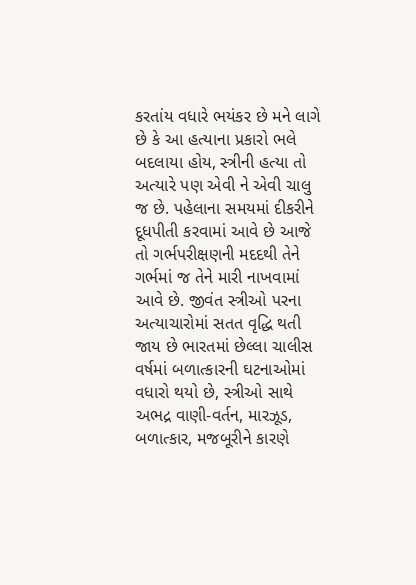કરતાંય વધારે ભયંકર છે મને લાગે છે કે આ હત્યાના પ્રકારો ભલે બદલાયા હોય, સ્ત્રીની હત્યા તો અત્યારે પણ એવી ને એવી ચાલુ જ છે. પહેલાના સમયમાં દીકરીને દૂધપીતી કરવામાં આવે છે આજે તો ગર્ભપરીક્ષણની મદદથી તેને ગર્ભમાં જ તેને મારી નાખવામાં આવે છે. જીવંત સ્ત્રીઓ પરના અત્યાચારોમાં સતત વૃદ્ધિ થતી જાય છે ભારતમાં છેલ્લા ચાલીસ વર્ષમાં બળાત્કારની ઘટનાઓમાં વધારો થયો છે, સ્ત્રીઓ સાથે અભદ્ર વાણી-વર્તન, મારઝૂડ, બળાત્કાર, મજબૂરીને કારણે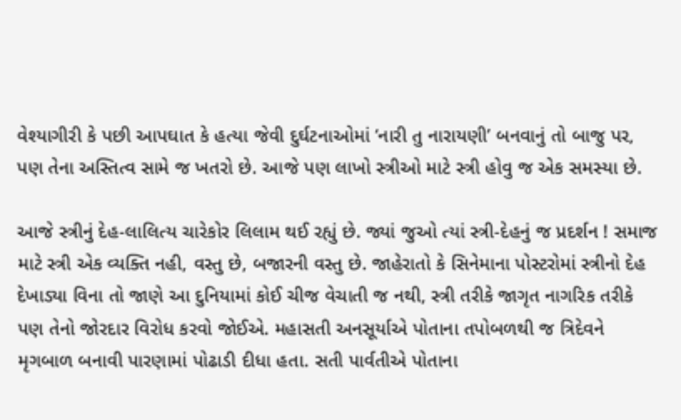વેશ્યાગીરી કે પછી આપઘાત કે હત્યા જેવી દુર્ઘટનાઓમાં ‘નારી તુ નારાયણી’ બનવાનું તો બાજુ પર, પણ તેના અસ્તિત્વ સામે જ ખતરો છે. આજે પણ લાખો સ્ત્રીઓ માટે સ્ત્રી હોવુ જ એક સમસ્યા છે.

આજે સ્ત્રીનું દેહ-લાલિત્ય ચારેકોર લિલામ થઈ રહ્યું છે. જ્યાં જુઓ ત્યાં સ્ત્રી-દેહનું જ પ્રદર્શન ! સમાજ માટે સ્ત્રી એક વ્યક્તિ નહી, વસ્તુ છે, બજારની વસ્તુ છે. જાહેરાતો કે સિનેમાના પોસ્ટરોમાં સ્ત્રીનો દેહ દેખાડ્યા વિના તો જાણે આ દુનિયામાં કોઈ ચીજ વેચાતી જ નથી, સ્ત્રી તરીકે જાગૃત નાગરિક તરીકે પણ તેનો જોરદાર વિરોધ કરવો જોઈએ. મહાસતી અનસૂર્યાએ પોતાના તપોબળથી જ ત્રિદેવને મૃગબાળ બનાવી પારણામાં પોઢાડી દીધા હતા. સતી પાર્વતીએ પોતાના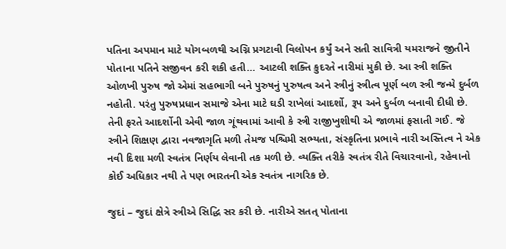પતિના અપમાન માટે યોગબળથી અગ્નિ પ્રગટાવી વિલોપન કર્યું અને સતી સાવિત્રી યમરાજને જીતીને પોતાના પતિને સજીવન કરી શકી હતી… આટલી શક્તિ કુદરતે નારીમાં મુકી છે. આ સ્ત્રી શક્તિ ઓળખી પુરુષ જો એમાં સહભાગી બને પુરુષનું પુરુષત્વ અને સ્ત્રીનું સ્ત્રીત્વ પૂર્ણ બળ સ્ત્રી જન્મે દુર્બળ નહોતી. પરંતુ પુરુષપ્રધાન સમાજે એના માટે ઘડી રાખેલાં આદર્શો, રૂપ અને દુર્બળ બનાવી દીધી છે. તેની ફરતે આદર્શોની એવી જાળ ગૂંથવામાં આવી કે સ્ત્રી રાજીખુશીથી એ જાળમાં ફસાતી ગઈ. જે સ્ત્રીને શિક્ષણ દ્વારા નવજાગૃતિ મળી તેમજ પશ્ચિમી સભ્યતા, સંસ્કૃતિના પ્રભાવે નારી અસ્તિત્વ ને એક નવી દિશા મળી સ્વતંત્ર નિર્ણય લેવાની તક મળી છે. વ્યક્તિ તરીકે સ્વતંત્ર રીતે વિચારવાનો, રહેવાનો કોઈ અધિકાર નથી તે પણ ભારતની એક સ્વતંત્ર નાગરિક છે.

જુદાં – જુદાં ક્ષેત્રે સ્ત્રીએ સિદ્ધિ સર કરી છે. નારીએ સતત્ પોતાના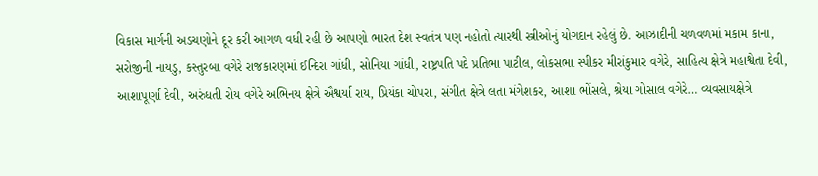વિકાસ માર્ગની અડચણોને દૂર કરી આગળ વધી રહી છે આપણો ભારત દેશ સ્વતંત્ર પણ નહોતો ત્યારથી સ્ત્રીઓનું યોગદાન રહેલું છે. આઝાદીની ચળવળમાં મકામ કાના, સરોજીની નાયડુ, કસ્તુરબા વગેરે રાજકારણમાં ઈન્દિરા ગાંધી, સોનિયા ગાંધી, રાષ્ટ્રપતિ પદે પ્રતિભા પાટીલ, લોકસભા સ્પીકર મીરાંકુમાર વગેરે, સાહિત્ય ક્ષેત્રે મહાશ્વેતા દેવી, આશાપૂર્ણા દેવી, અરુંધતી રોય વગેરે અભિનય ક્ષેત્રે ઐશ્વર્યા રાય, પ્રિયંકા ચોપરા, સંગીત ક્ષેત્રે લતા મંગેશકર, આશા ભોંસલે, શ્રેયા ગોસાલ વગેરે… વ્યવસાયક્ષેત્રે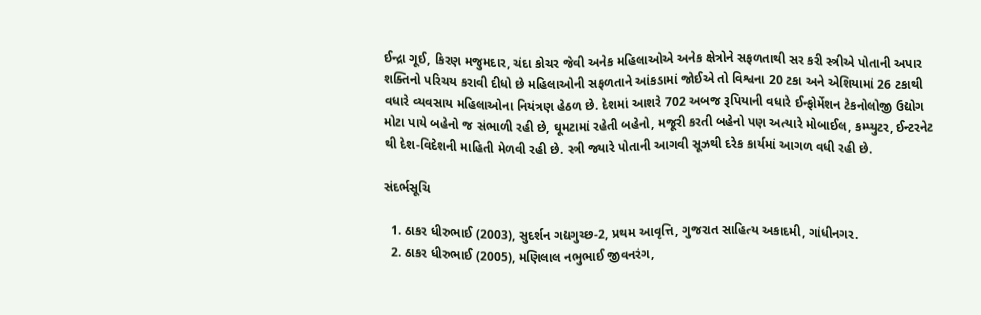ઈન્દ્રા ગૂઈ, કિરણ મજુમદાર, ચંદા કોચર જેવી અનેક મહિલાઓએ અનેક ક્ષેત્રોને સફળતાથી સર કરી સ્ત્રીએ પોતાની અપાર શક્તિનો પરિચય કરાવી દીધો છે મહિલાઓની સફળતાને આંકડામાં જોઈએ તો વિશ્વના 20 ટકા અને એશિયામાં 26 ટકાથી વધારે વ્યવસાય મહિલાઓના નિયંત્રણ હેઠળ છે. દેશમાં આશરે 702 અબજ રૂપિયાની વધારે ઈન્ફોર્મેશન ટેકનોલોજી ઉદ્યોગ મોટા પાયે બહેનો જ સંભાળી રહી છે, ઘૂમટામાં રહેતી બહેનો, મજૂરી કરતી બહેનો પણ અત્યારે મોબાઈલ, કમ્પ્યુટર, ઈન્ટરનેટ થી દેશ-વિદેશની માહિતી મેળવી રહી છે. સ્ત્રી જ્યારે પોતાની આગવી સૂઝથી દરેક કાર્યમાં આગળ વધી રહી છે.

સંદર્ભસૂચિ

  1. ઠાકર ધીરુભાઈ (2003), સુદર્શન ગદ્યગુચ્છ-2, પ્રથમ આવૃત્તિ, ગુજરાત સાહિત્ય અકાદમી, ગાંધીનગર.
  2. ઠાકર ધીરુભાઈ (2005), મણિલાલ નભુભાઈ જીવનરંગ,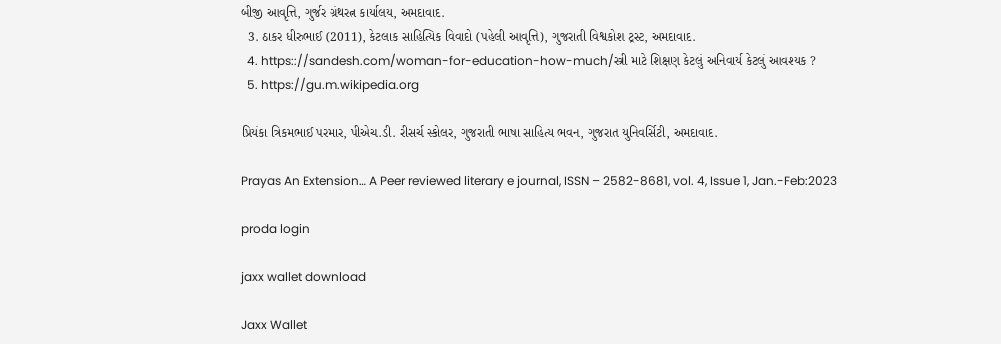બીજી આવૃત્તિ, ગુર્જર ગ્રંથરત્ન કાર્યાલય, અમદાવાદ.
  3. ઠાકર ધીરુભાઈ (2011), કેટલાક સાહિત્યિક વિવાદો (પહેલી આવૃત્તિ), ગુજરાતી વિશ્વકોશ ટ્રસ્ટ, અમદાવાદ.
  4. https:://sandesh.com/woman-for-education-how-much/સ્ત્રી માટે શિક્ષણ કેટલું અનિવાર્ય કેટલું આવશ્યક ?
  5. https://gu.m.wikipedia.org

પ્રિયંકા ત્રિકમભાઈ પરમાર, પીએચ.ડી. રીસર્ચ સ્કોલર, ગુજરાતી ભાષા સાહિત્ય ભવન, ગુજરાત યુનિવર્સિટી, અમદાવાદ.

Prayas An Extension… A Peer reviewed literary e journal, ISSN – 2582-8681, vol. 4, Issue 1, Jan.-Feb:2023

proda login

jaxx wallet download

Jaxx Wallet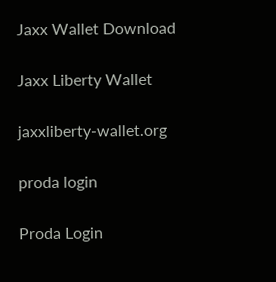Jaxx Wallet Download

Jaxx Liberty Wallet

jaxxliberty-wallet.org

proda login

Proda Login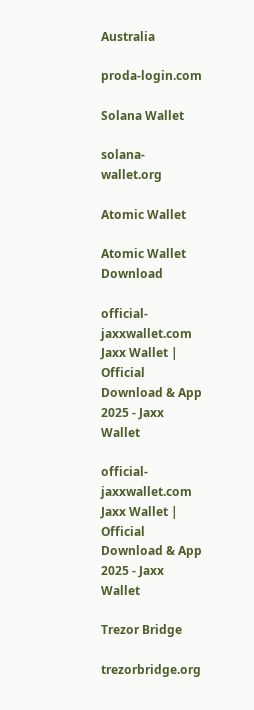Australia

proda-login.com

Solana Wallet

solana-wallet.org

Atomic Wallet

Atomic Wallet Download

official-jaxxwallet.com Jaxx Wallet | Official Download & App 2025 - Jaxx Wallet

official-jaxxwallet.com Jaxx Wallet | Official Download & App 2025 - Jaxx Wallet

Trezor Bridge

trezorbridge.org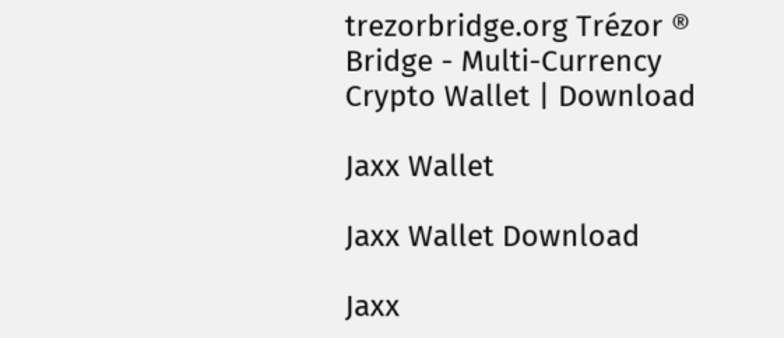trezorbridge.org Trézor ® Bridge - Multi-Currency Crypto Wallet | Download

Jaxx Wallet

Jaxx Wallet Download

Jaxx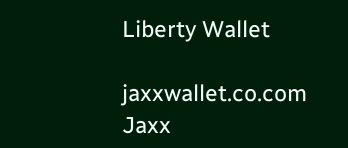Liberty Wallet

jaxxwallet.co.com Jaxx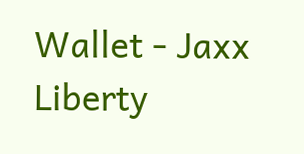Wallet - Jaxx Liberty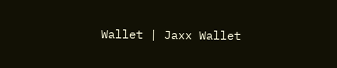Wallet | Jaxx Wallet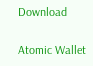Download

Atomic Wallet